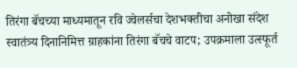तिरंगा बॅचच्या माध्यमातून रवि ज्वेलर्सचा देशभक्तीचा अनोखा संदेश स्वातंत्र्य दिनानिमित्त ग्राहकांना तिरंगा बॅचचे वाटप; उपक्रमाला उत्स्फूर्त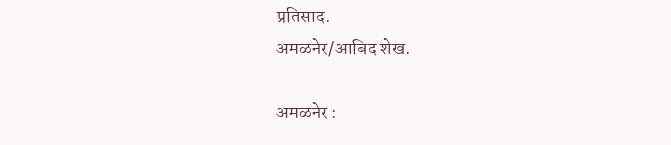प्रतिसाद.
अमळनेर/आबिद शेख.

अमळनेर :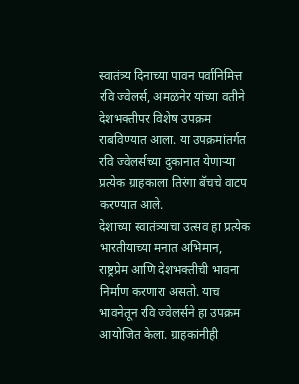स्वातंत्र्य दिनाच्या पावन पर्वानिमित्त रवि ज्वेलर्स, अमळनेर यांच्या वतीने देशभक्तीपर विशेष उपक्रम राबविण्यात आला. या उपक्रमांतर्गत रवि ज्वेलर्सच्या दुकानात येणाऱ्या प्रत्येक ग्राहकाला तिरंगा बॅचचे वाटप करण्यात आले.
देशाच्या स्वातंत्र्याचा उत्सव हा प्रत्येक भारतीयाच्या मनात अभिमान, राष्ट्रप्रेम आणि देशभक्तीची भावना निर्माण करणारा असतो. याच भावनेतून रवि ज्वेलर्सने हा उपक्रम आयोजित केला. ग्राहकांनीही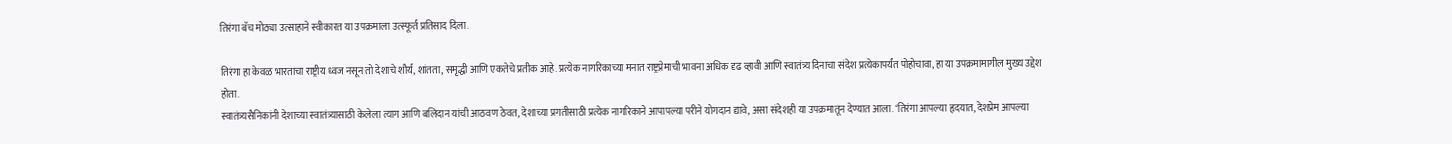तिरंगा बॅच मोठ्या उत्साहाने स्वीकारत या उपक्रमाला उत्स्फूर्त प्रतिसाद दिला.

तिरंगा हा केवळ भारताचा राष्ट्रीय ध्वज नसून तो देशाचे शौर्य, शांतता, समृद्धी आणि एकतेचे प्रतीक आहे. प्रत्येक नागरिकाच्या मनात राष्ट्रप्रेमाची भावना अधिक दृढ व्हावी आणि स्वातंत्र्य दिनाचा संदेश प्रत्येकापर्यंत पोहोचावा, हा या उपक्रमामागील मुख्य उद्देश होता.
स्वातंत्र्यसैनिकांनी देशाच्या स्वातंत्र्यासाठी केलेला त्याग आणि बलिदान यांची आठवण ठेवत, देशाच्या प्रगतीसाठी प्रत्येक नागरिकाने आपापल्या परीने योगदान द्यावे, असा संदेशही या उपक्रमातून देण्यात आला. ‘तिरंगा आपल्या हृदयात, देशप्रेम आपल्या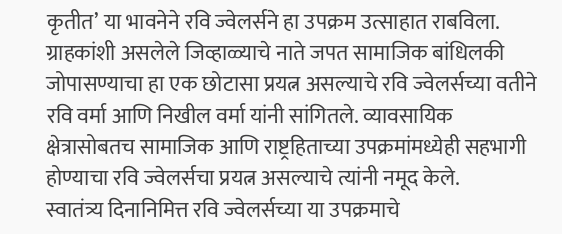कृतीत’ या भावनेने रवि ज्वेलर्सने हा उपक्रम उत्साहात राबविला.
ग्राहकांशी असलेले जिव्हाळ्याचे नाते जपत सामाजिक बांधिलकी जोपासण्याचा हा एक छोटासा प्रयत्न असल्याचे रवि ज्वेलर्सच्या वतीने रवि वर्मा आणि निखील वर्मा यांनी सांगितले. व्यावसायिक क्षेत्रासोबतच सामाजिक आणि राष्ट्रहिताच्या उपक्रमांमध्येही सहभागी होण्याचा रवि ज्वेलर्सचा प्रयत्न असल्याचे त्यांनी नमूद केले.
स्वातंत्र्य दिनानिमित्त रवि ज्वेलर्सच्या या उपक्रमाचे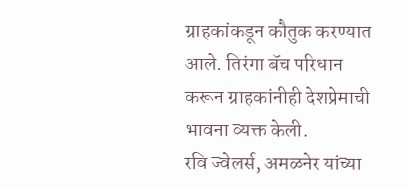ग्राहकांकडून कौतुक करण्यात आले. तिरंगा बॅच परिधान करून ग्राहकांनीही देशप्रेमाची भावना व्यक्त केली.
रवि ज्वेलर्स, अमळनेर यांच्या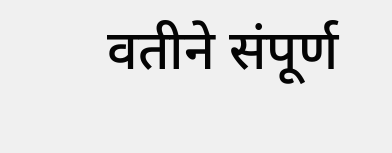वतीने संपूर्ण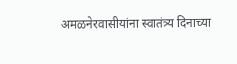अमळनेरवासीयांना स्वातंत्र्य दिनाच्या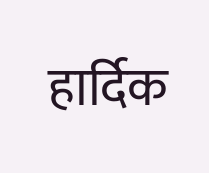हार्दिक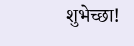शुभेच्छा!